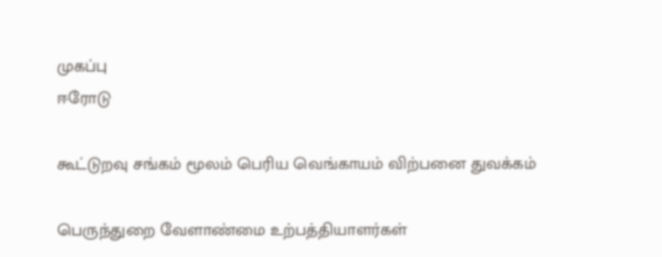முகப்பு
ஈரோடு

கூட்டுறவு சங்கம் மூலம் பெரிய வெங்காயம் விற்பனை துவக்கம்

பெருந்துறை வேளாண்மை உற்பத்தியாளர்கள்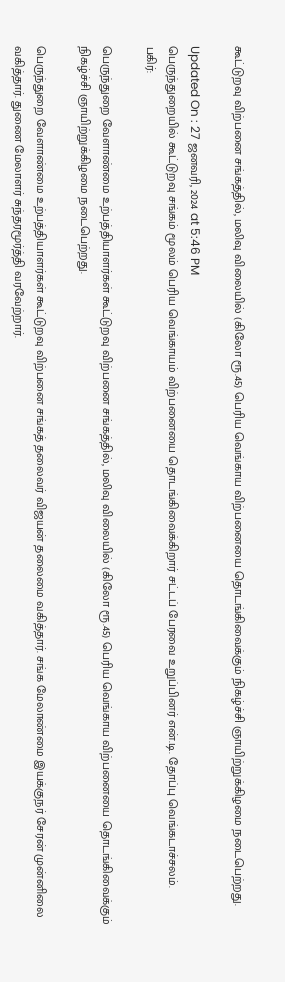கூட்டுறவு விற்பனை சங்கத்தில், மலிவு விலையில் (கிலோ ரூ.45) பெரிய வெங்காய விற்பனையை தொடங்கிவைக்கும் நிகழ்ச்சி ஞாயிற்றுக்கிழமை நடைபெற்றது.

Updated On : 27 ஜனவரி, 2024 at 5:46 PM
பெருந்துறையில் கூட்டுறவு சங்கம் மூலம் பெரிய வெங்காயம் விற்பனையை தொடங்கிவைக்கிறார் சட்டப் பேரவை உறுப்பினர் என்.டி. தோப்பு வெங்கடாச்சலம்.
பகிர்:

பெருந்துறை வேளாண்மை உற்பத்தியாளர்கள் கூட்டுறவு விற்பனை சங்கத்தில், மலிவு விலையில் (கிலோ ரூ.45) பெரிய வெங்காய விற்பனையை தொடங்கிவைக்கும் நிகழ்ச்சி ஞாயிற்றுக்கிழமை நடைபெற்றது.

பெருந்துறை வேளாண்மை உற்பத்தியாளர்கள் கூட்டுறவு விற்பனை சங்கத் தலைவர் விஜயன் தலைமை வகித்தார். சங்க மேலாண்மை இயக்குநர் சேரன் முன்னிலை வகித்தார். துணை மேலாளர் சுந்தரமூர்த்தி வரவேற்றார்.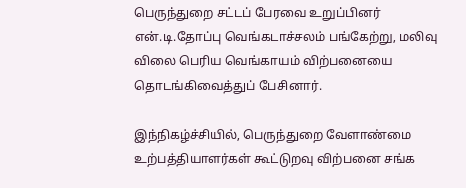பெருந்துறை சட்டப் பேரவை உறுப்பினர் என்.டி.தோப்பு வெங்கடாச்சலம் பங்கேற்று, மலிவு விலை பெரிய வெங்காயம் விற்பனையை தொடங்கிவைத்துப் பேசினார்.

இந்நிகழ்ச்சியில், பெருந்துறை வேளாண்மை உற்பத்தியாளர்கள் கூட்டுறவு விற்பனை சங்க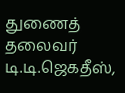துணைத் தலைவர் டி.டி.ஜெகதீஸ்,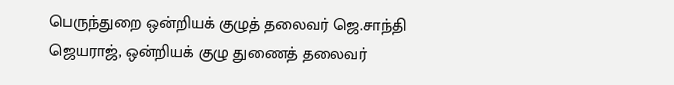பெருந்துறை ஒன்றியக் குழுத் தலைவர் ஜெ.சாந்தி ஜெயராஜ், ஒன்றியக் குழு துணைத் தலைவர்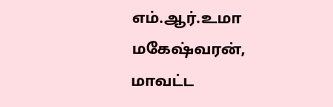எம்.ஆர்.உமா மகேஷ்வரன், மாவட்ட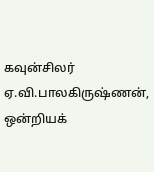கவுன்சிலர் ஏ.வி.பாலகிருஷ்ணன், ஒன்றியக்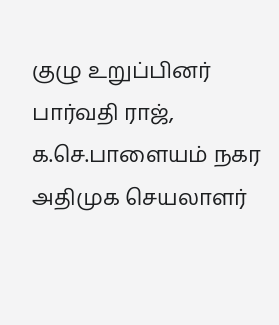குழு உறுப்பினர் பார்வதி ராஜ், க.செ.பாளையம் நகர அதிமுக செயலாளர்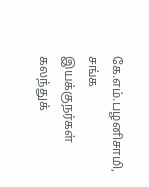கே.எம்.பழனிசாமி, சங்க இயக்குநர்கள் கலந்துக்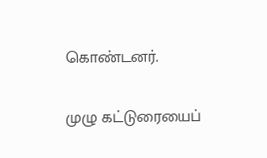கொண்டனர்.

முழு கட்டுரையைப்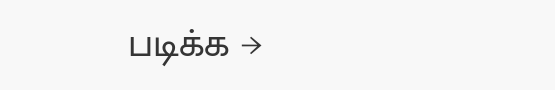படிக்க →